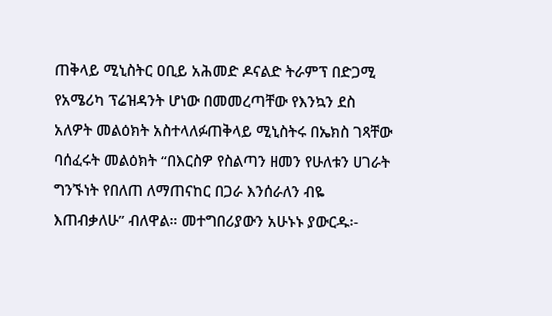ጠቅላይ ሚኒስትር ዐቢይ አሕመድ ዶናልድ ትራምፕ በድጋሚ የአሜሪካ ፕሬዝዳንት ሆነው በመመረጣቸው የእንኳን ደስ አለዎት መልዕክት አስተላለፉጠቅላይ ሚኒስትሩ በኤክስ ገጻቸው ባሰፈሩት መልዕክት “በእርስዎ የስልጣን ዘመን የሁለቱን ሀገራት ግንኙነት የበለጠ ለማጠናከር በጋራ እንሰራለን ብዬ እጠብቃለሁ” ብለዋል። መተግበሪያውን አሁኑኑ ያውርዱ፡-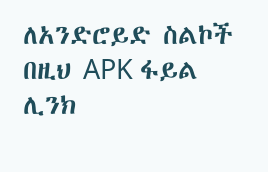ለአንድሮይድ ስልኮች በዚህ APK ፋይል ሊንክ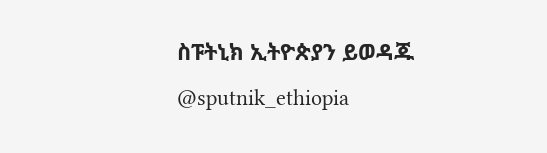ስፑትኒክ ኢትዮጵያን ይወዳጁ @sputnik_ethiopia